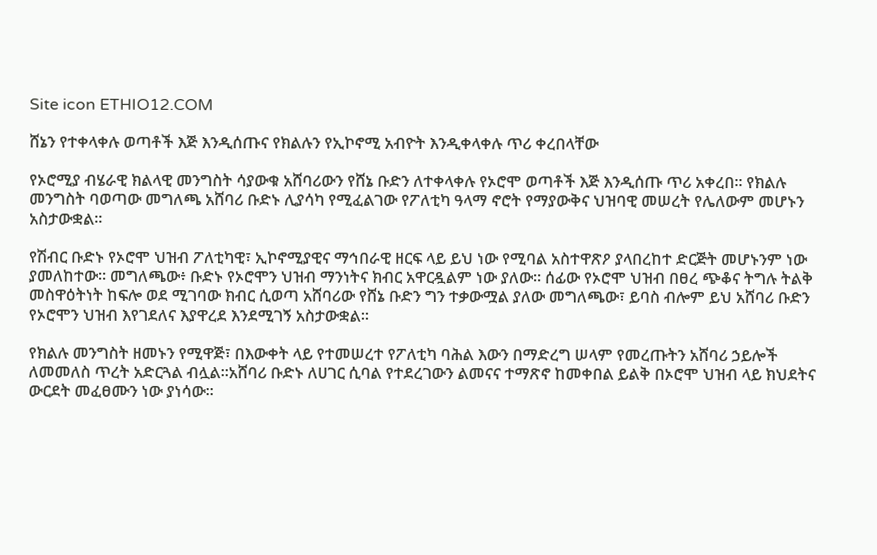Site icon ETHIO12.COM

ሸኔን የተቀላቀሉ ወጣቶች እጅ እንዲሰጡና የክልሉን የኢኮኖሚ አብዮት እንዲቀላቀሉ ጥሪ ቀረበላቸው

የኦሮሚያ ብሄራዊ ክልላዊ መንግስት ሳያውቁ አሸባሪውን የሸኔ ቡድን ለተቀላቀሉ የኦሮሞ ወጣቶች እጅ እንዲሰጡ ጥሪ አቀረበ፡፡ የክልሉ መንግስት ባወጣው መግለጫ አሸባሪ ቡድኑ ሊያሳካ የሚፈልገው የፖለቲካ ዓላማ ኖሮት የማያውቅና ህዝባዊ መሠረት የሌለውም መሆኑን አስታውቋል።

የሽብር ቡድኑ የኦሮሞ ህዝብ ፖለቲካዊ፣ ኢኮኖሚያዊና ማኅበራዊ ዘርፍ ላይ ይህ ነው የሚባል አስተዋጽዖ ያላበረከተ ድርጅት መሆኑንም ነው ያመለከተው። መግለጫው፥ ቡድኑ የኦሮሞን ህዝብ ማንነትና ክብር አዋርዷልም ነው ያለው። ሰፊው የኦሮሞ ህዝብ በፀረ ጭቆና ትግሉ ትልቅ መስዋዕትነት ከፍሎ ወደ ሚገባው ክብር ሲወጣ አሸባሪው የሸኔ ቡድን ግን ተቃውሟል ያለው መግለጫው፣ ይባስ ብሎም ይህ አሸባሪ ቡድን የኦሮሞን ህዝብ እየገደለና እያዋረደ እንደሚገኝ አስታውቋል።

የክልሉ መንግስት ዘመኑን የሚዋጅ፣ በእውቀት ላይ የተመሠረተ የፖለቲካ ባሕል እውን በማድረግ ሠላም የመረጡትን አሸባሪ ኃይሎች ለመመለስ ጥረት አድርጓል ብሏል።አሸባሪ ቡድኑ ለሀገር ሲባል የተደረገውን ልመናና ተማጽኖ ከመቀበል ይልቅ በኦሮሞ ህዝብ ላይ ክህደትና ውርደት መፈፀሙን ነው ያነሳው፡፡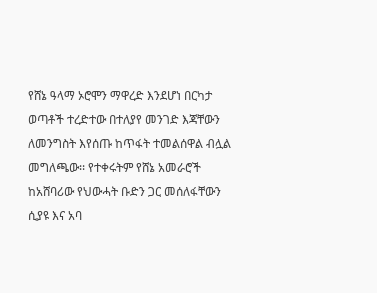የሸኔ ዓላማ ኦሮሞን ማዋረድ እንደሆነ በርካታ ወጣቶች ተረድተው በተለያየ መንገድ እጃቸውን ለመንግስት እየሰጡ ከጥፋት ተመልሰዋል ብሏል መግለጫው፡፡ የተቀሩትም የሸኔ አመራሮች ከአሸባሪው የህውሓት ቡድን ጋር መሰለፋቸውን ሲያዩ እና አባ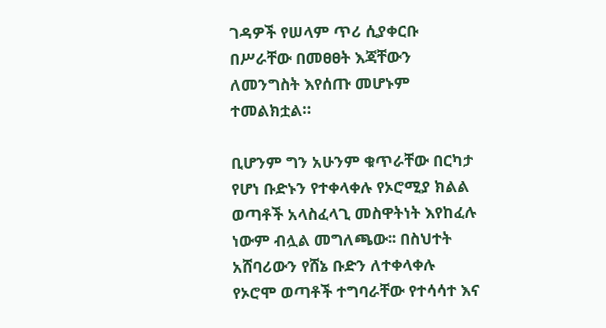ገዳዎች የሠላም ጥሪ ሲያቀርቡ በሥራቸው በመፀፀት እጃቸውን ለመንግስት እየሰጡ መሆኑም ተመልክቷል።

ቢሆንም ግን አሁንም ቁጥራቸው በርካታ የሆነ ቡድኑን የተቀላቀሉ የኦሮሚያ ክልል ወጣቶች አላስፈላጊ መስዋትነት እየከፈሉ ነውም ብሏል መግለጫው፡፡ በስህተት አሸባሪውን የሸኔ ቡድን ለተቀላቀሉ የኦሮሞ ወጣቶች ተግባራቸው የተሳሳተ እና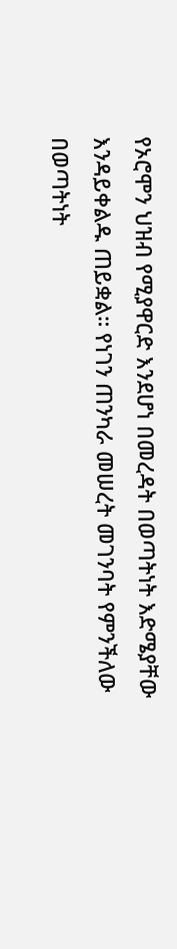የኦሮሞን ህዝብ የሚያዋርድ እንደሆነ በመረዳት በወጣትነት እድሜያቸው እንዳይቀልዱ ጠይቋል። የነገን ጠንካራ መሠረት መገንባት የምንችለው በወጣትነት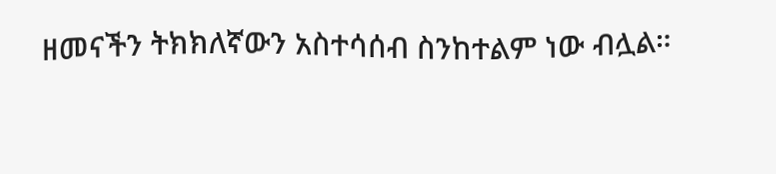ዘመናችን ትክክለኛውን አስተሳሰብ ስንከተልም ነው ብሏል።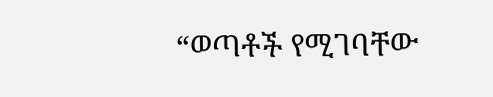“ወጣቶች የሚገባቸው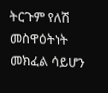ትርጉም የለሽ መስዋዕትነት መክፈል ሳይሆን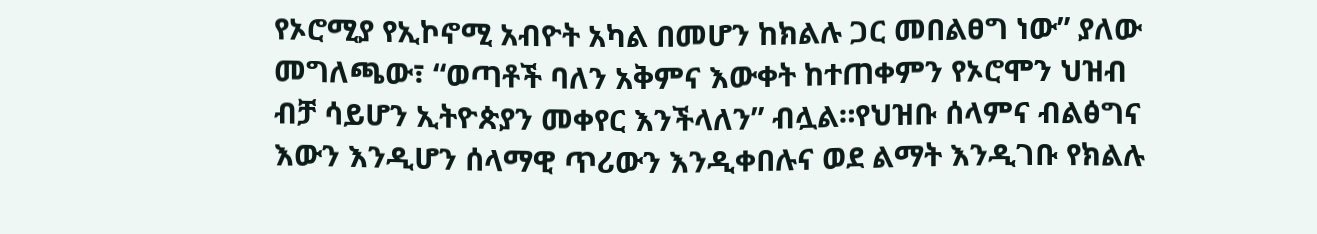የኦሮሚያ የኢኮኖሚ አብዮት አካል በመሆን ከክልሉ ጋር መበልፀግ ነው” ያለው መግለጫው፣ “ወጣቶች ባለን አቅምና እውቀት ከተጠቀምን የኦሮሞን ህዝብ ብቻ ሳይሆን ኢትዮጵያን መቀየር እንችላለን” ብሏል።የህዝቡ ሰላምና ብልፅግና እውን እንዲሆን ሰላማዊ ጥሪውን እንዲቀበሉና ወደ ልማት እንዲገቡ የክልሉ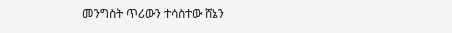መንግስት ጥሪውን ተሳስተው ሸኔን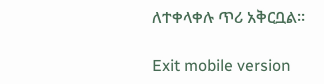ለተቀላቀሉ ጥሪ አቅርቧል።

Exit mobile version